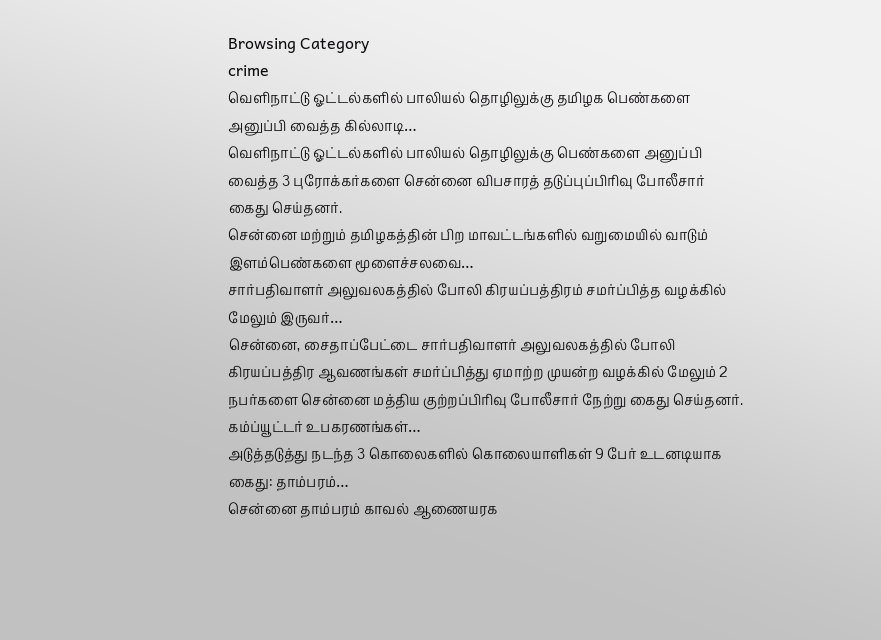Browsing Category
crime
வௌிநாட்டு ஓட்டல்களில் பாலியல் தொழிலுக்கு தமிழக பெண்களை அனுப்பி வைத்த கில்லாடி…
வெளிநாட்டு ஓட்டல்களில் பாலியல் தொழிலுக்கு பெண்களை அனுப்பி வைத்த 3 புரோக்கர்களை சென்னை விபசாரத் தடுப்புப்பிரிவு போலீசார் கைது செய்தனர்.
சென்னை மற்றும் தமிழகத்தின் பிற மாவட்டங்களில் வறுமையில் வாடும் இளம்பெண்களை மூளைச்சலவை…
சார்பதிவாளர் அலுவலகத்தில் போலி கிரயப்பத்திரம் சமர்ப்பித்த வழக்கில் மேலும் இருவர்…
சென்னை, சைதாப்பேட்டை சார்பதிவாளர் அலுவலகத்தில் போலி கிரயப்பத்திர ஆவணங்கள் சமர்ப்பித்து ஏமாற்ற முயன்ற வழக்கில் மேலும் 2 நபர்களை சென்னை மத்திய குற்றப்பிரிவு போலீசார் நேற்று கைது செய்தனர். கம்ப்யூட்டர் உபகரணங்கள்…
அடுத்தடுத்து நடந்த 3 கொலைகளில் கொலையாளிகள் 9 பேர் உடனடியாக கைது: தாம்பரம்…
சென்னை தாம்பரம் காவல் ஆணையரக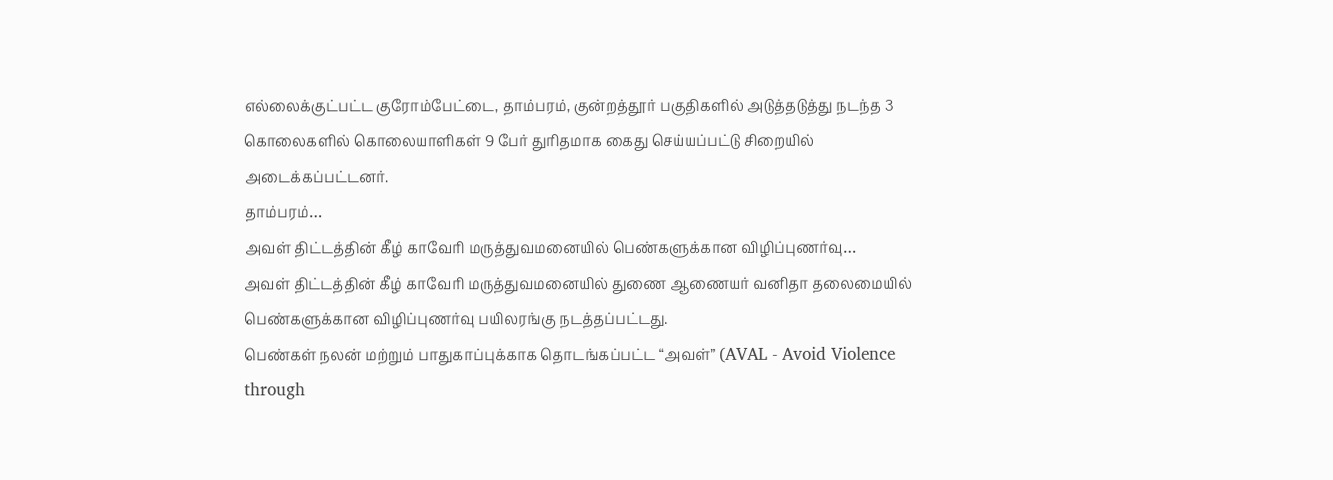எல்லைக்குட்பட்ட குரோம்பேட்டை, தாம்பரம், குன்றத்தூர் பகுதிகளில் அடுத்தடுத்து நடந்த 3 கொலைகளில் கொலையாளிகள் 9 பேர் துரிதமாக கைது செய்யப்பட்டு சிறையில் அடைக்கப்பட்டனர்.
தாம்பரம்…
அவள் திட்டத்தின் கீழ் காவேரி மருத்துவமனையில் பெண்களுக்கான விழிப்புணர்வு…
அவள் திட்டத்தின் கீழ் காவேரி மருத்துவமனையில் துணை ஆணையர் வனிதா தலைமையில் பெண்களுக்கான விழிப்புணர்வு பயிலரங்கு நடத்தப்பட்டது.
பெண்கள் நலன் மற்றும் பாதுகாப்புக்காக தொடங்கப்பட்ட “அவள்” (AVAL - Avoid Violence through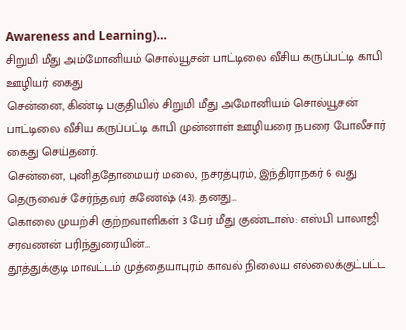Awareness and Learning)…
சிறுமி மீது அம்மோனியம் சொல்யூசன் பாட்டிலை வீசிய கருப்பட்டி காபி ஊழியர் கைது
சென்னை, கிண்டி பகுதியில் சிறுமி மீது அமோனியம் சொல்யூசன் பாட்டிலை வீசிய கருப்பட்டி காபி முன்னாள் ஊழியரை நபரை போலீசார் கைது செய்தனர்.
சென்னை, புனிததோமையர் மலை, நசரத்புரம், இந்திராநகர் 6 வது தெருவைச் சேர்ந்தவர் கணேஷ் (43). தனது…
கொலை முயற்சி குற்றவாளிகள் 3 பேர் மீது குண்டாஸ்: எஸ்பி பாலாஜி சரவணன் பரிந்துரையின்…
தூத்துக்குடி மாவட்டம் முத்தையாபுரம் காவல் நிலைய எல்லைக்குட்பட்ட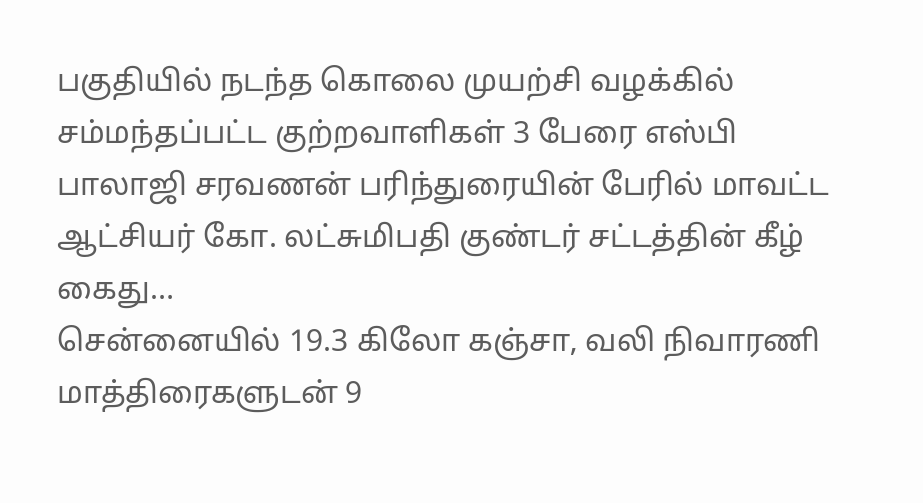பகுதியில் நடந்த கொலை முயற்சி வழக்கில் சம்மந்தப்பட்ட குற்றவாளிகள் 3 பேரை எஸ்பி பாலாஜி சரவணன் பரிந்துரையின் பேரில் மாவட்ட ஆட்சியர் கோ. லட்சுமிபதி குண்டர் சட்டத்தின் கீழ் கைது…
சென்னையில் 19.3 கிலோ கஞ்சா, வலி நிவாரணி மாத்திரைகளுடன் 9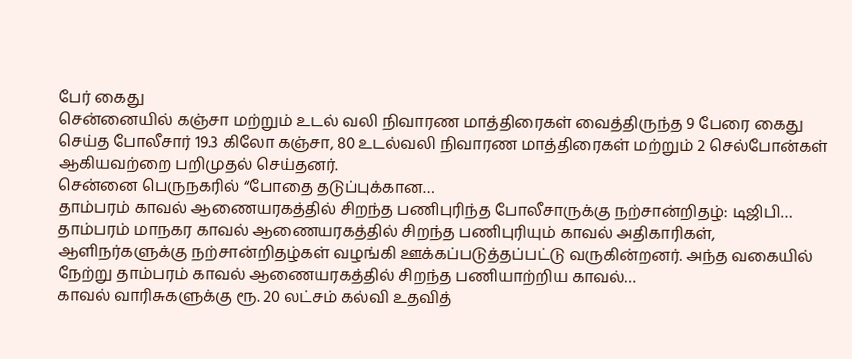பேர் கைது
சென்னையில் கஞ்சா மற்றும் உடல் வலி நிவாரண மாத்திரைகள் வைத்திருந்த 9 பேரை கைது செய்த போலீசார் 19.3 கிலோ கஞ்சா, 80 உடல்வலி நிவாரண மாத்திரைகள் மற்றும் 2 செல்போன்கள் ஆகியவற்றை பறிமுதல் செய்தனர்.
சென்னை பெருநகரில் “போதை தடுப்புக்கான…
தாம்பரம் காவல் ஆணையரகத்தில் சிறந்த பணிபுரிந்த போலீசாருக்கு நற்சான்றிதழ்: டிஜிபி…
தாம்பரம் மாநகர காவல் ஆணையரகத்தில் சிறந்த பணிபுரியும் காவல் அதிகாரிகள், ஆளிநர்களுக்கு நற்சான்றிதழ்கள் வழங்கி ஊக்கப்படுத்தப்பட்டு வருகின்றனர். அந்த வகையில் நேற்று தாம்பரம் காவல் ஆணையரகத்தில் சிறந்த பணியாற்றிய காவல்…
காவல் வாரிசுகளுக்கு ரூ. 20 லட்சம் கல்வி உதவித்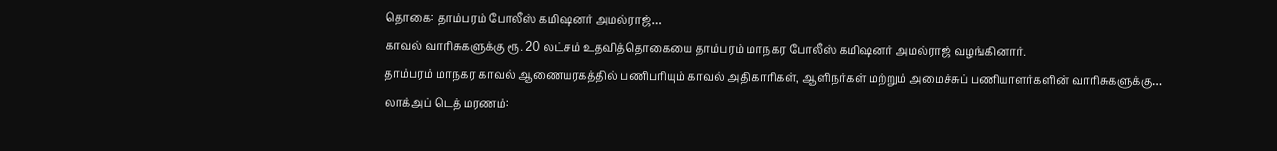தொகை: தாம்பரம் போலீஸ் கமிஷனர் அமல்ராஜ்…
காவல் வாரிசுகளுக்கு ரூ. 20 லட்சம் உதவித்தொகையை தாம்பரம் மாநகர போலீஸ் கமிஷனர் அமல்ராஜ் வழங்கினார்.
தாம்பரம் மாநகர காவல் ஆணையரகத்தில் பணிபரியும் காவல் அதிகாரிகள், ஆளிநர்கள் மற்றும் அமைச்சுப் பணியாளர்களின் வாரிசுகளுக்கு…
லாக்அப் டெத் மரணம்: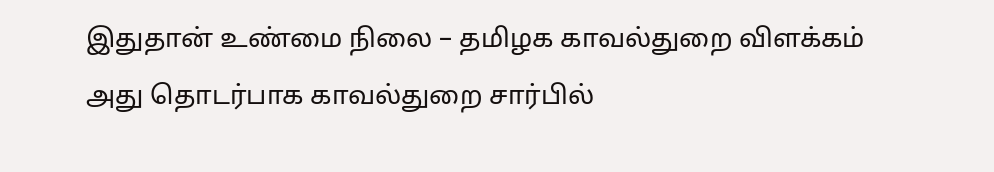இதுதான் உண்மை நிலை – தமிழக காவல்துறை விளக்கம்
அது தொடர்பாக காவல்துறை சார்பில்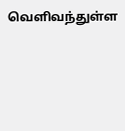வௌிவந்துள்ள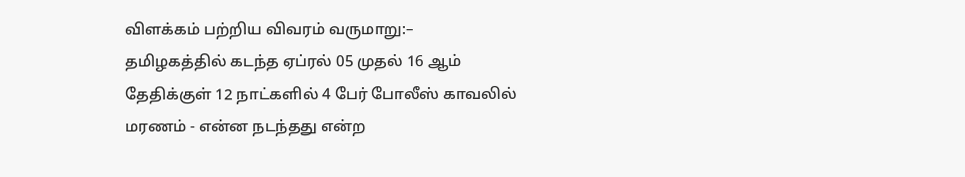விளக்கம் பற்றிய விவரம் வருமாறு:–
தமிழகத்தில் கடந்த ஏப்ரல் 05 முதல் 16 ஆம் தேதிக்குள் 12 நாட்களில் 4 பேர் போலீஸ் காவலில் மரணம் - என்ன நடந்தது என்ற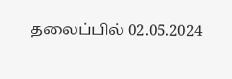தலைப்பில் 02.05.2024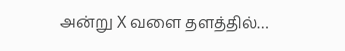அன்று X வளை தளத்தில்…